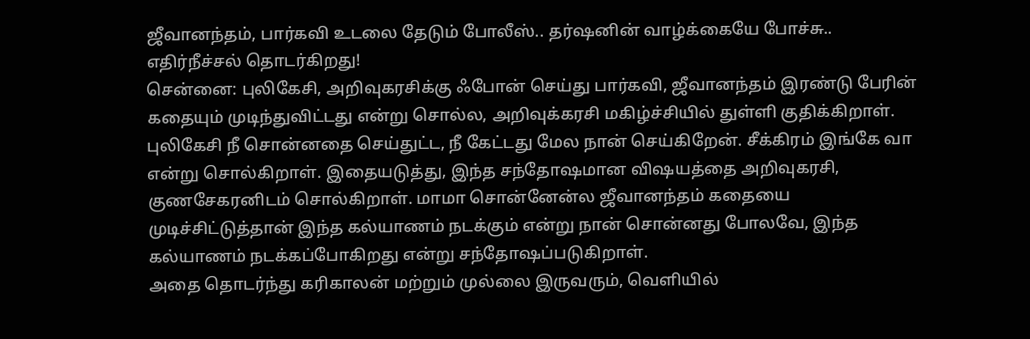ஜீவானந்தம், பார்கவி உடலை தேடும் போலீஸ்.. தர்ஷனின் வாழ்க்கையே போச்சு.. எதிர்நீச்சல் தொடர்கிறது!
சென்னை: புலிகேசி, அறிவுகரசிக்கு ஃபோன் செய்து பார்கவி, ஜீவானந்தம் இரண்டு பேரின் கதையும் முடிந்துவிட்டது என்று சொல்ல, அறிவுக்கரசி மகிழ்ச்சியில் துள்ளி குதிக்கிறாள். புலிகேசி நீ சொன்னதை செய்துட்ட, நீ கேட்டது மேல நான் செய்கிறேன். சீக்கிரம் இங்கே வா என்று சொல்கிறாள். இதையடுத்து, இந்த சந்தோஷமான விஷயத்தை அறிவுகரசி, குணசேகரனிடம் சொல்கிறாள். மாமா சொன்னேன்ல ஜீவானந்தம் கதையை முடிச்சிட்டுத்தான் இந்த கல்யாணம் நடக்கும் என்று நான் சொன்னது போலவே, இந்த கல்யாணம் நடக்கப்போகிறது என்று சந்தோஷப்படுகிறாள்.
அதை தொடர்ந்து கரிகாலன் மற்றும் முல்லை இருவரும், வெளியில்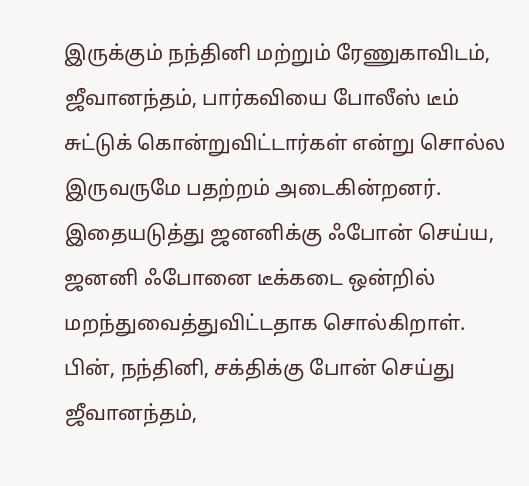இருக்கும் நந்தினி மற்றும் ரேணுகாவிடம், ஜீவானந்தம், பார்கவியை போலீஸ் டீம் சுட்டுக் கொன்றுவிட்டார்கள் என்று சொல்ல இருவருமே பதற்றம் அடைகின்றனர். இதையடுத்து ஜனனிக்கு ஃபோன் செய்ய, ஜனனி ஃபோனை டீக்கடை ஒன்றில் மறந்துவைத்துவிட்டதாக சொல்கிறாள். பின், நந்தினி, சக்திக்கு போன் செய்து ஜீவானந்தம்,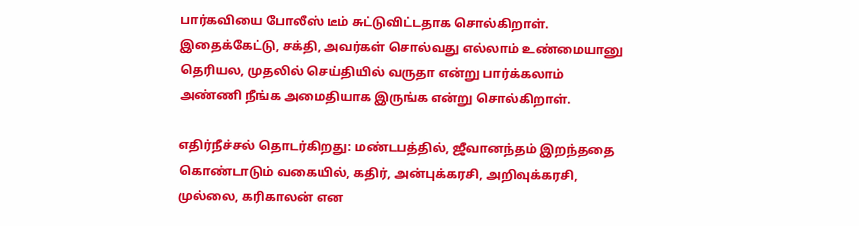பார்கவியை போலீஸ் டீம் சுட்டுவிட்டதாக சொல்கிறாள். இதைக்கேட்டு, சக்தி, அவர்கள் சொல்வது எல்லாம் உண்மையானு தெரியல, முதலில் செய்தியில் வருதா என்று பார்க்கலாம் அண்ணி நீங்க அமைதியாக இருங்க என்று சொல்கிறாள்.

எதிர்நீச்சல் தொடர்கிறது: மண்டபத்தில், ஜீவானந்தம் இறந்ததை கொண்டாடும் வகையில், கதிர், அன்புக்கரசி, அறிவுக்கரசி, முல்லை, கரிகாலன் என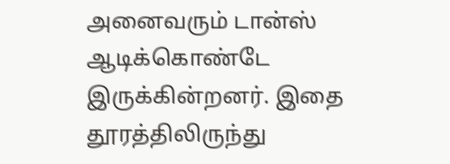அனைவரும் டான்ஸ் ஆடிக்கொண்டே இருக்கின்றனர். இதை தூரத்திலிருந்து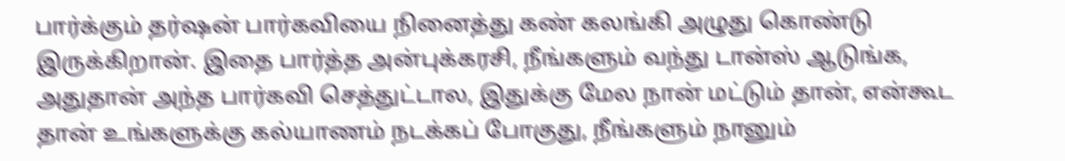பார்க்கும் தர்ஷன் பார்கவியை நினைத்து கண் கலங்கி அழுது கொண்டு இருக்கிறான். இதை பார்த்த அன்புக்கரசி, நீங்களும் வந்து டான்ஸ் ஆடுங்க, அதுதான் அந்த பார்கவி செத்துட்டால, இதுக்கு மேல நான் மட்டும் தான், என்கூட தான் உங்களுக்கு கல்யாணம் நடக்கப் போகுது, நீங்களும் நானும்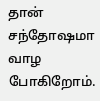தான் சந்தோஷமா வாழ போகிறோம்.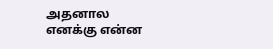அதனால எனக்கு என்ன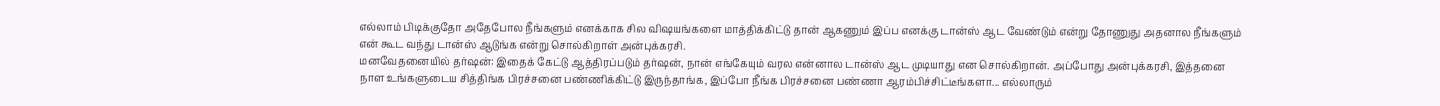எல்லாம் பிடிக்குதோ அதேபோல நீங்களும் எனக்காக சில விஷயங்களை மாத்திக்கிட்டு தான் ஆகணும் இப்ப எனக்கு டான்ஸ் ஆட வேண்டும் என்று தோணுது அதனால நீங்களும் என் கூட வந்து டான்ஸ் ஆடுங்க என்று சொல்கிறாள் அன்புக்கரசி.
மனவேதனையில் தர்ஷன்: இதைக் கேட்டு ஆத்திரப்படும் தர்ஷன், நான் எங்கேயும் வரல என்னால டான்ஸ் ஆட முடியாது என சொல்கிறான். அப்போது அன்புக்கரசி, இத்தனை நாள உங்களுடைய சித்திங்க பிரச்சனை பண்ணிக்கிட்டு இருந்தாங்க, இப்போ நீங்க பிரச்சனை பண்ணா ஆரம்பிச்சிட்டீங்களா... எல்லாரும்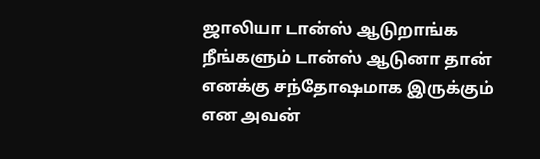ஜாலியா டான்ஸ் ஆடுறாங்க நீங்களும் டான்ஸ் ஆடுனா தான் எனக்கு சந்தோஷமாக இருக்கும் என அவன்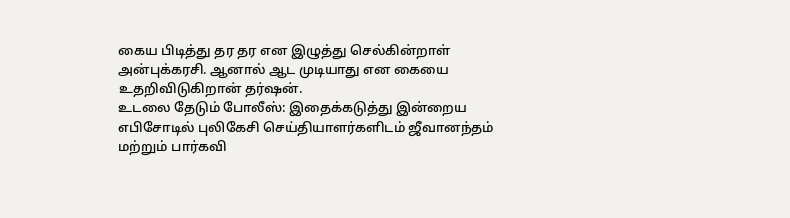கைய பிடித்து தர தர என இழுத்து செல்கின்றாள் அன்புக்கரசி. ஆனால் ஆட முடியாது என கையை உதறிவிடுகிறான் தர்ஷன்.
உடலை தேடும் போலீஸ்: இதைக்கடுத்து இன்றைய எபிசோடில் புலிகேசி செய்தியாளர்களிடம் ஜீவானந்தம் மற்றும் பார்கவி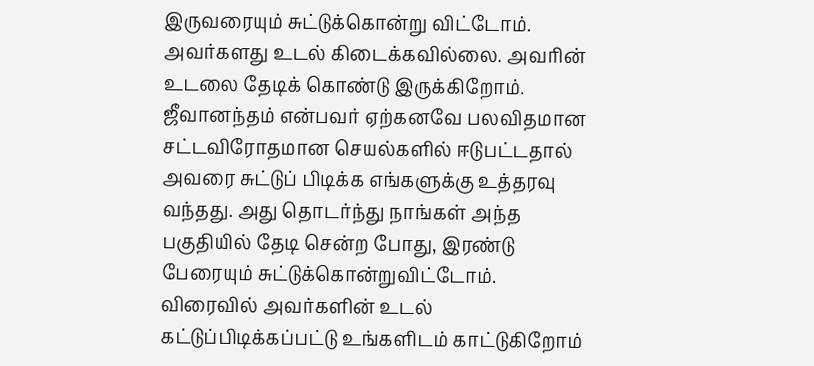இருவரையும் சுட்டுக்கொன்று விட்டோம். அவர்களது உடல் கிடைக்கவில்லை. அவரின் உடலை தேடிக் கொண்டு இருக்கிறோம். ஜீவானந்தம் என்பவர் ஏற்கனவே பலவிதமான சட்டவிரோதமான செயல்களில் ஈடுபட்டதால் அவரை சுட்டுப் பிடிக்க எங்களுக்கு உத்தரவு வந்தது. அது தொடர்ந்து நாங்கள் அந்த பகுதியில் தேடி சென்ற போது, இரண்டு பேரையும் சுட்டுக்கொன்றுவிட்டோம். விரைவில் அவர்களின் உடல் கட்டுப்பிடிக்கப்பட்டு உங்களிடம் காட்டுகிறோம்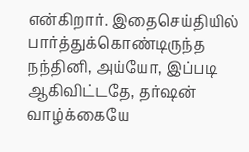என்கிறார். இதைசெய்தியில் பார்த்துக்கொண்டிருந்த நந்தினி, அய்யோ, இப்படி ஆகிவிட்டதே, தர்ஷன் வாழ்க்கையே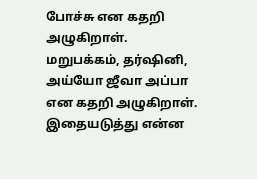போச்சு என கதறி அழுகிறாள். மறுபக்கம், தர்ஷினி, அய்யோ ஜீவா அப்பா என கதறி அழுகிறாள். இதையடுத்து என்ன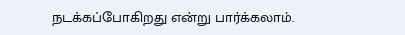நடக்கப்போகிறது என்று பார்க்கலாம்.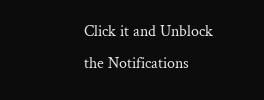Click it and Unblock the Notifications